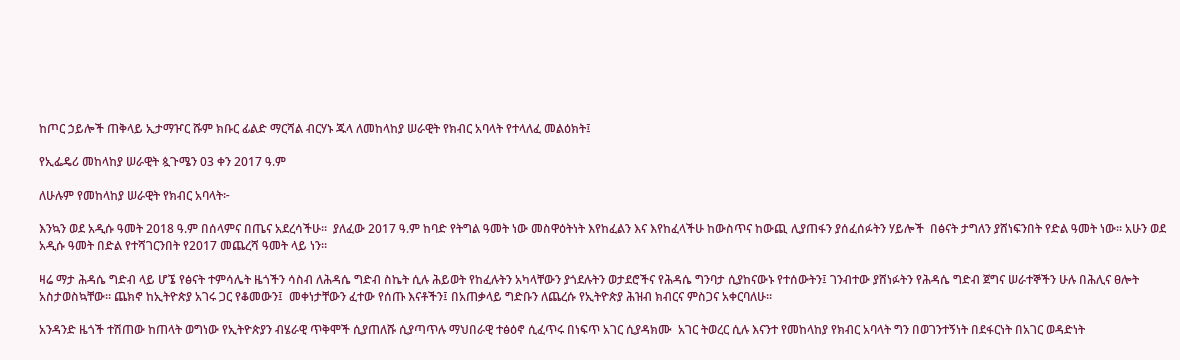ከጦር ኃይሎች ጠቅላይ ኢታማዦር ሹም ክቡር ፊልድ ማርሻል ብርሃኑ ጁላ ለመከላከያ ሠራዊት የክብር አባላት የተላለፈ መልዕክት፤

የኢፌዴሪ መከላከያ ሠራዊት ጷጉሜን 03 ቀን 2017 ዓ.ም

ለሁሉም የመከላከያ ሠራዊት የክብር አባላት፦

እንኳን ወደ አዲሱ ዓመት 2018 ዓ.ም በሰላምና በጤና አደረሳችሁ።  ያለፈው 2017 ዓ.ም ከባድ የትግል ዓመት ነው መስዋዕትነት እየከፈልን እና እየከፈላችሁ ከውስጥና ከውጪ ሊያጠፋን ያሰፈሰፉትን ሃይሎች  በፅናት ታግለን ያሸነፍንበት የድል ዓመት ነው። አሁን ወደ አዲሱ ዓመት በድል የተሻገርንበት የ2017 መጨረሻ ዓመት ላይ ነን።

ዛሬ ማታ ሕዳሴ ግድብ ላይ ሆኜ የፅናት ተምሳሌት ዜጎችን ሳስብ ለሕዳሴ ግድብ ስኬት ሲሉ ሕይወት የከፈሉትን አካላቸውን ያጎደሉትን ወታደሮችና የሕዳሴ ግንባታ ሲያከናውኑ የተሰውትን፤ ገንብተው ያሸነፉትን የሕዳሴ ግድብ ጀግና ሠራተኞችን ሁሉ በሕሊና ፀሎት አስታወስኳቸው። ጨክኖ ከኢትዮጵያ አገሩ ጋር የቆመውን፤  መቀነታቸውን ፈተው የሰጡ እናቶችን፤ በአጠቃላይ ግድቡን ለጨረሱ የኢትዮጵያ ሕዝብ ክብርና ምስጋና አቀርባለሁ።

አንዳንድ ዜጎች ተሽጠው ከጠላት ወግነው የኢትዮጵያን ብሄራዊ ጥቅሞች ሲያጠለሹ ሲያጣጥሉ ማህበራዊ ተፅዕኖ ሲፈጥሩ በነፍጥ አገር ሲያዳክሙ  አገር ትወረር ሲሉ እናንተ የመከላከያ የክብር አባላት ግን በወገንተኝነት በደፋርነት በአገር ወዳድነት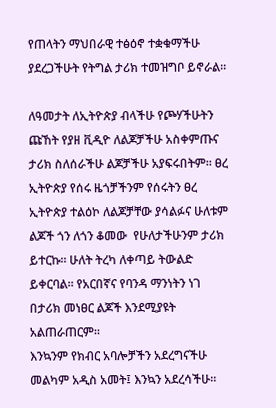የጠላትን ማህበራዊ ተፅዕኖ ተቋቁማችሁ ያደረጋችሁት የትግል ታሪክ ተመዝግቦ ይኖራል።

ለዓመታት ለኢትዮጵያ ብላችሁ የጮሃችሁትን ጩኸት የያዘ ቪዲዮ ለልጆቻችሁ አስቀምጡና ታሪክ ስለሰራችሁ ልጆቻችሁ አያፍሩበትም። ፀረ ኢትዮጵያ የሰሩ ዜጎቻችንም የሰሩትን ፀረ ኢትዮጵያ ተልዕኮ ለልጆቻቸው ያሳልፉና ሁለቱም ልጆች ጎን ለጎን ቆመው  የሁለታችሁንም ታሪክ ይተርኩ። ሁለት ትረካ ለቀጣይ ትውልድ ይቀርባል። የአርበኛና የባንዳ ማንነትን ነገ በታሪክ መነፀር ልጆች እንደሚያዩት አልጠራጠርም።
እንኳንም የክብር አባሎቻችን አደረግናችሁ  መልካም አዲስ አመት፤ እንኳን አደረሳችሁ።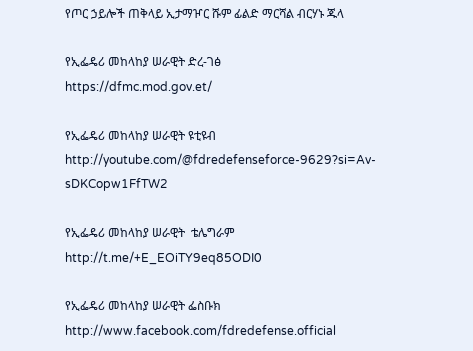የጦር ኃይሎች ጠቅላይ ኢታማዦር ሹም ፊልድ ማርሻል ብርሃኑ ጁላ

የኢፌዴሪ መከላከያ ሠራዊት ድረ-ገፅ
https://dfmc.mod.gov.et/

የኢፌዴሪ መከላከያ ሠራዊት ዩቲዩብ
http://youtube.com/@fdredefenseforce-9629?si=Av-sDKCopw1FfTW2

የኢፌዴሪ መከላከያ ሠራዊት  ቴሌግራም
http://t.me/+E_EOiTY9eq85ODI0

የኢፌዴሪ መከላከያ ሠራዊት ፌስቡክ
http://www.facebook.com/fdredefense.official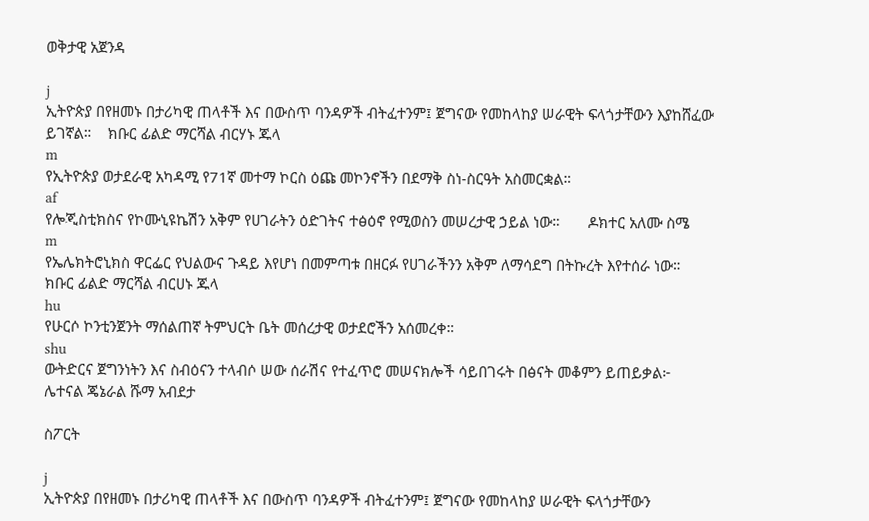ወቅታዊ አጀንዳ

j
ኢትዮጵያ በየዘመኑ በታሪካዊ ጠላቶች እና በውስጥ ባንዳዎች ብትፈተንም፤ ጀግናው የመከላከያ ሠራዊት ፍላጎታቸውን እያከሸፈው ይገኛል።    ክቡር ፊልድ ማርሻል ብርሃኑ ጁላ
m
የኢትዮጵያ ወታደራዊ አካዳሚ የ71ኛ መተማ ኮርስ ዕጩ መኮንኖችን በደማቅ ስነ-ስርዓት አስመርቋል።
af
የሎጂስቲክስና የኮሙኒዩኬሽን አቅም የሀገራትን ዕድገትና ተፅዕኖ የሚወስን መሠረታዊ ኃይል ነው።       ዶክተር አለሙ ስሜ
m
የኤሌክትሮኒክስ ዋርፌር የህልውና ጉዳይ እየሆነ በመምጣቱ በዘርፉ የሀገራችንን አቅም ለማሳደግ በትኩረት እየተሰራ ነው።    ክቡር ፊልድ ማርሻል ብርሀኑ ጁላ
hu
የሁርሶ ኮንቲንጀንት ማሰልጠኛ ትምህርት ቤት መሰረታዊ ወታደሮችን አሰመረቀ።
shu
ውትድርና ጀግንነትን እና ስብዕናን ተላብሶ ሠው ሰራሽና የተፈጥሮ መሠናክሎች ሳይበገሩት በፅናት መቆምን ይጠይቃል፦       ሌተናል ጄኔራል ሹማ አብደታ

ስፖርት

j
ኢትዮጵያ በየዘመኑ በታሪካዊ ጠላቶች እና በውስጥ ባንዳዎች ብትፈተንም፤ ጀግናው የመከላከያ ሠራዊት ፍላጎታቸውን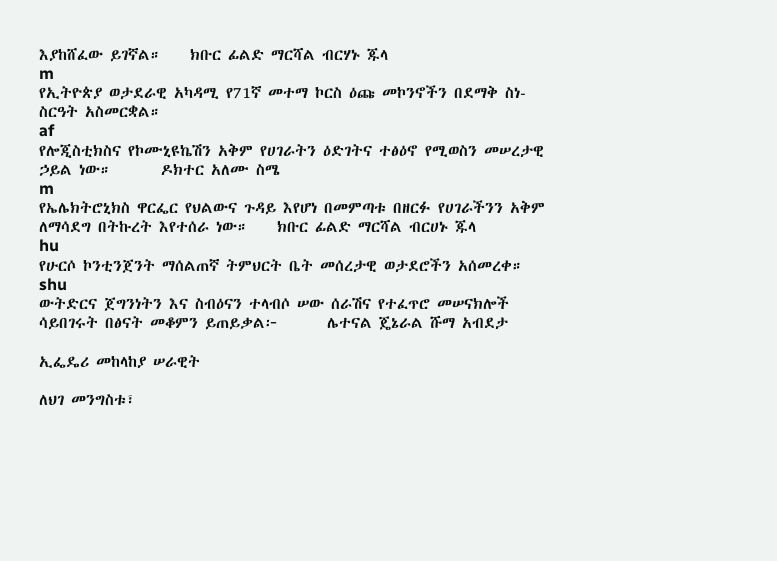እያከሸፈው ይገኛል።    ክቡር ፊልድ ማርሻል ብርሃኑ ጁላ
m
የኢትዮጵያ ወታደራዊ አካዳሚ የ71ኛ መተማ ኮርስ ዕጩ መኮንኖችን በደማቅ ስነ-ስርዓት አስመርቋል።
af
የሎጂስቲክስና የኮሙኒዩኬሽን አቅም የሀገራትን ዕድገትና ተፅዕኖ የሚወስን መሠረታዊ ኃይል ነው።       ዶክተር አለሙ ስሜ
m
የኤሌክትሮኒክስ ዋርፌር የህልውና ጉዳይ እየሆነ በመምጣቱ በዘርፉ የሀገራችንን አቅም ለማሳደግ በትኩረት እየተሰራ ነው።    ክቡር ፊልድ ማርሻል ብርሀኑ ጁላ
hu
የሁርሶ ኮንቲንጀንት ማሰልጠኛ ትምህርት ቤት መሰረታዊ ወታደሮችን አሰመረቀ።
shu
ውትድርና ጀግንነትን እና ስብዕናን ተላብሶ ሠው ሰራሽና የተፈጥሮ መሠናክሎች ሳይበገሩት በፅናት መቆምን ይጠይቃል፦       ሌተናል ጄኔራል ሹማ አብደታ

ኢፌዴሪ መከላከያ ሠራዊት

ለህገ መንግስቱ፣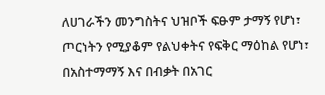ለሀገራችን መንግስትና ህዝቦች ፍፁም ታማኝ የሆነ፣ ጦርነትን የሚያቆም የልህቀትና የፍቅር ማዕከል የሆነ፣ በአስተማማኝ እና በብቃት በአገር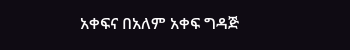አቀፍና በአለም አቀፍ ግዳጅ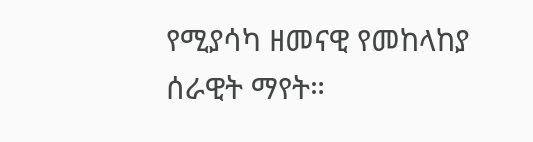የሚያሳካ ዘመናዊ የመከላከያ ሰራዊት ማየት።